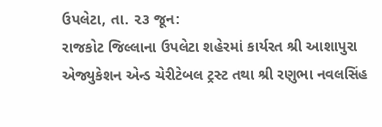ઉપલેટા, તા. ૨૩ જૂન:
રાજકોટ જિલ્લાના ઉપલેટા શહેરમાં કાર્યરત શ્રી આશાપુરા એજ્યુકેશન એન્ડ ચેરીટેબલ ટ્રસ્ટ તથા શ્રી રણુભા નવલસિંહ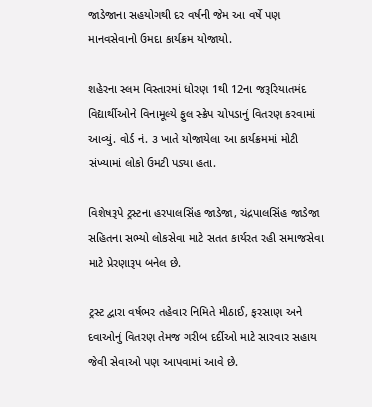જાડેજાના સહયોગથી દર વર્ષની જેમ આ વર્ષે પણ માનવસેવાનો ઉમદા કાર્યક્રમ યોજાયો.

શહેરના સ્લમ વિસ્તારમાં ધોરણ 1થી 12ના જરૂરિયાતમંદ વિદ્યાર્થીઓને વિનામૂલ્યે ફુલ સ્ક્રેપ ચોપડાનું વિતરણ કરવામાં આવ્યું. વોર્ડ નં. ૩ ખાતે યોજાયેલા આ કાર્યક્રમમાં મોટી સંખ્યામાં લોકો ઉમટી પડ્યા હતા.

વિશેષરૂપે ટ્રસ્ટના હરપાલસિંહ જાડેજા, ચંદ્રપાલસિંહ જાડેજા સહિતના સભ્યો લોકસેવા માટે સતત કાર્યરત રહી સમાજસેવા માટે પ્રેરણારૂપ બનેલ છે.

ટ્રસ્ટ દ્વારા વર્ષભર તહેવાર નિમિતે મીઠાઈ, ફરસાણ અને દવાઓનું વિતરણ તેમજ ગરીબ દર્દીઓ માટે સારવાર સહાય જેવી સેવાઓ પણ આપવામાં આવે છે.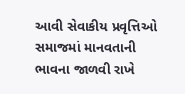આવી સેવાકીય પ્રવૃત્તિઓ સમાજમાં માનવતાની ભાવના જાળવી રાખે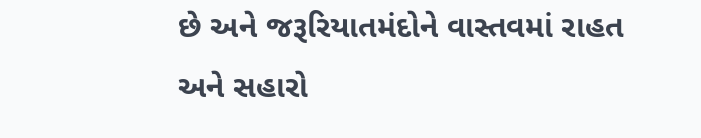છે અને જરૂરિયાતમંદોને વાસ્તવમાં રાહત અને સહારો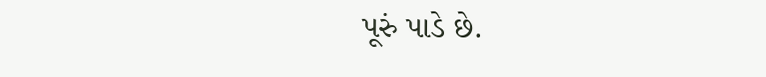પૂરું પાડે છે.